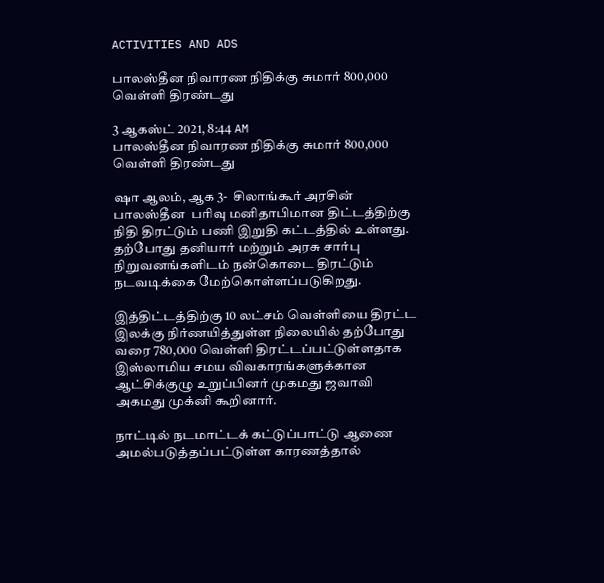ACTIVITIES AND ADS

பாலஸ்தீன நிவாரண நிதிக்கு சுமார் 800,000 வெள்ளி திரண்டது

3 ஆகஸ்ட் 2021, 8:44 AM
பாலஸ்தீன நிவாரண நிதிக்கு சுமார் 800,000 வெள்ளி திரண்டது

ஷா ஆலம், ஆக 3-  சிலாங்கூர் அரசின்  பாலஸ்தீன  பரிவு மனிதாபிமான திட்டத்திற்கு நிதி திரட்டும் பணி இறுதி கட்டத்தில் உள்ளது. தற்போது தனியார் மற்றும் அரசு சார்பு நிறுவனங்களிடம் நன்கொடை திரட்டும் நடவடிக்கை மேற்கொள்ளப்படுகிறது.

இத்திட்டத்திற்கு 10 லட்சம் வெள்ளியை திரட்ட இலக்கு நிர்ணயித்துள்ள நிலையில் தற்போது வரை 780,000 வெள்ளி திரட்டப்பட்டுள்ளதாக இஸ்லாமிய சமய விவகாரங்களுக்கான ஆட்சிக்குழு உறுப்பினர் முகமது ஜவாவி அகமது முக்னி கூறினார்.

நாட்டில் நடமாட்டக் கட்டுப்பாட்டு ஆணை அமல்படுத்தப்பட்டுள்ள காரணத்தால்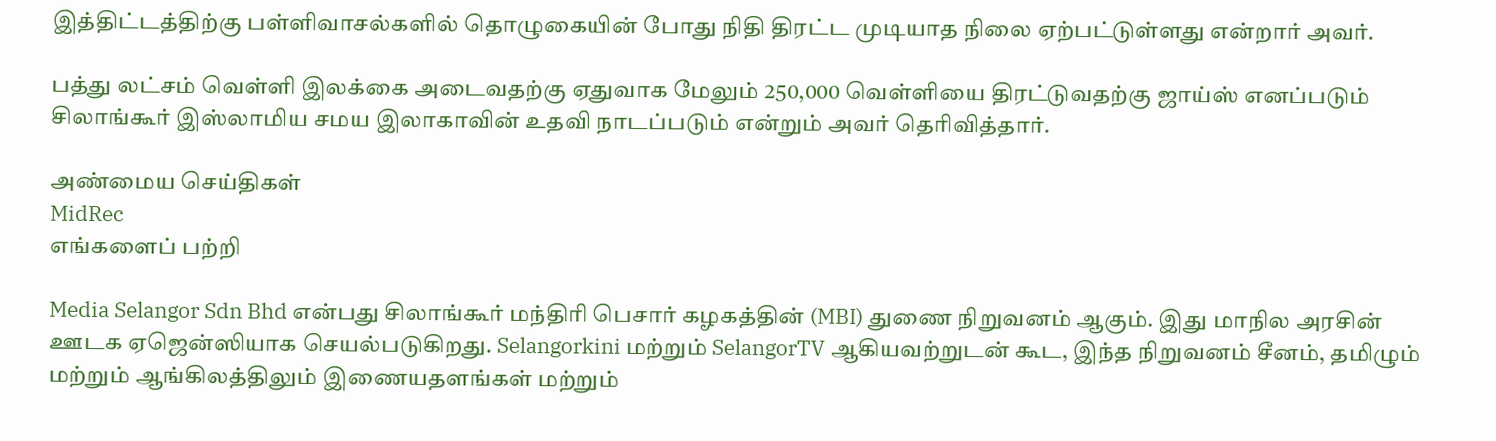இத்திட்டத்திற்கு பள்ளிவாசல்களில் தொழுகையின் போது நிதி திரட்ட முடியாத நிலை ஏற்பட்டுள்ளது என்றார் அவர்.

பத்து லட்சம் வெள்ளி இலக்கை அடைவதற்கு ஏதுவாக மேலும் 250,000 வெள்ளியை திரட்டுவதற்கு ஜாய்ஸ் எனப்படும் சிலாங்கூர் இஸ்லாமிய சமய இலாகாவின் உதவி நாடப்படும் என்றும் அவர் தெரிவித்தார்.

அண்மைய செய்திகள்
MidRec
எங்களைப் பற்றி

Media Selangor Sdn Bhd என்பது சிலாங்கூர் மந்திரி பெசார் கழகத்தின் (MBI) துணை நிறுவனம் ஆகும். இது மாநில அரசின் ஊடக ஏஜென்ஸியாக செயல்படுகிறது. Selangorkini மற்றும் SelangorTV ஆகியவற்றுடன் கூட, இந்த நிறுவனம் சீனம், தமிழும் மற்றும் ஆங்கிலத்திலும் இணையதளங்கள் மற்றும்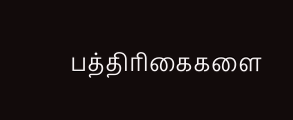பத்திரிகைகளை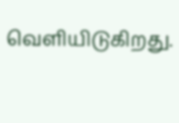வெளியிடுகிறது.